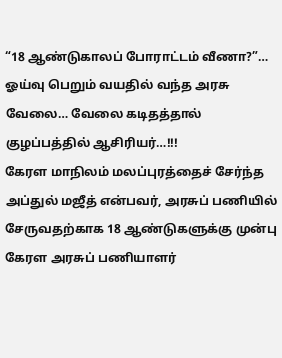“18 ஆண்டுகாலப் போராட்டம் வீணா?”… ஓய்வு பெறும் வயதில் வந்த அரசு வேலை… வேலை கடிதத்தால் குழப்பத்தில் ஆசிரியர்…!!!
கேரள மாநிலம் மலப்புரத்தைச் சேர்ந்த அப்துல் மஜீத் என்பவர், அரசுப் பணியில் சேருவதற்காக 18 ஆண்டுகளுக்கு முன்பு கேரள அரசுப் பணியாளர்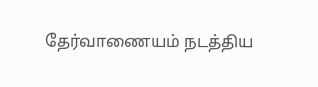தேர்வாணையம் நடத்திய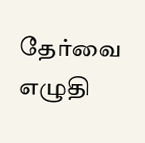தேர்வை எழுதி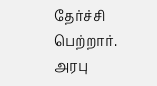தேர்ச்சி பெற்றார். அரபு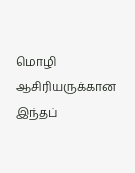மொழி ஆசிரியருக்கான இந்தப்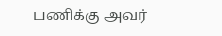பணிக்கு அவர்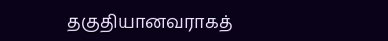தகுதியானவராகத்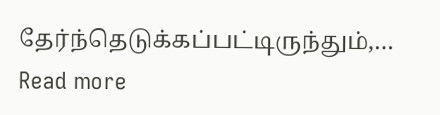தேர்ந்தெடுக்கப்பட்டிருந்தும்,…
Read more